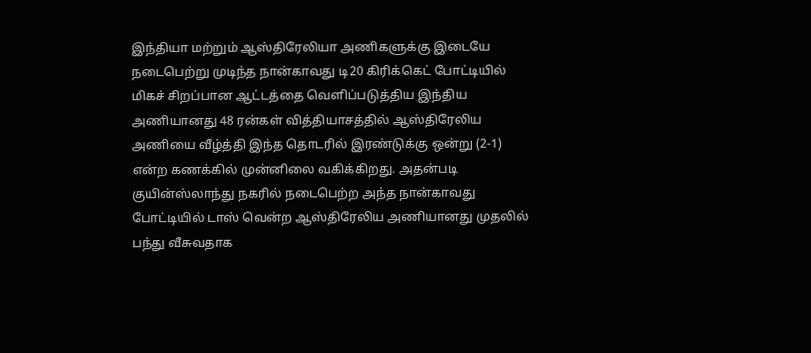இந்தியா மற்றும் ஆஸ்திரேலியா அணிகளுக்கு இடையே நடைபெற்று முடிந்த நான்காவது டி20 கிரிக்கெட் போட்டியில் மிகச் சிறப்பான ஆட்டத்தை வெளிப்படுத்திய இந்திய அணியானது 48 ரன்கள் வித்தியாசத்தில் ஆஸ்திரேலிய அணியை வீழ்த்தி இந்த தொடரில் இரண்டுக்கு ஒன்று (2-1) என்ற கணக்கில் முன்னிலை வகிக்கிறது. அதன்படி குயின்ஸ்லாந்து நகரில் நடைபெற்ற அந்த நான்காவது போட்டியில் டாஸ் வென்ற ஆஸ்திரேலிய அணியானது முதலில் பந்து வீசுவதாக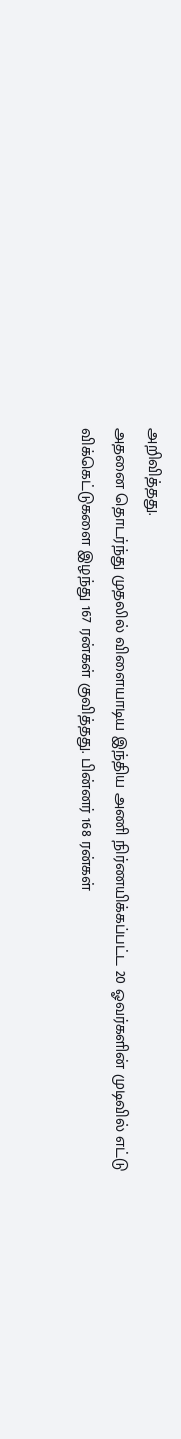அறிவித்தது.
அதனை தொடர்ந்து முதலில் விளையாடிய இந்திய அணி நிர்ணயிக்கப்பட்ட 20 ஓவர்களின் முடிவில் எட்டு விக்கெட்டுகளை இழந்து 167 ரன்கள் குவித்தது. பின்னர் 168 ரன்கள்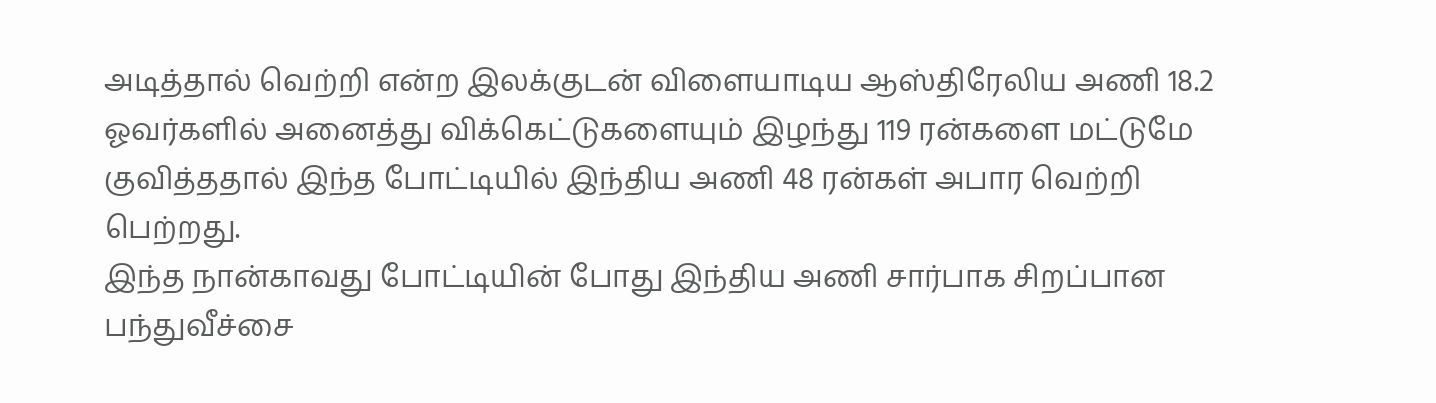அடித்தால் வெற்றி என்ற இலக்குடன் விளையாடிய ஆஸ்திரேலிய அணி 18.2 ஓவர்களில் அனைத்து விக்கெட்டுகளையும் இழந்து 119 ரன்களை மட்டுமே குவித்ததால் இந்த போட்டியில் இந்திய அணி 48 ரன்கள் அபார வெற்றி பெற்றது.
இந்த நான்காவது போட்டியின் போது இந்திய அணி சார்பாக சிறப்பான பந்துவீச்சை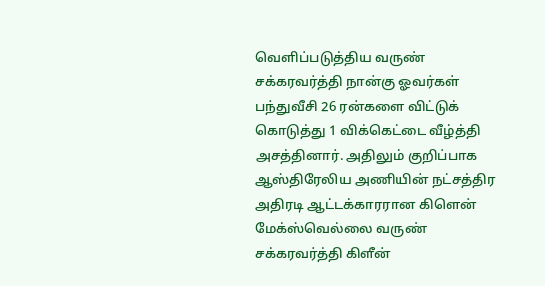வெளிப்படுத்திய வருண் சக்கரவர்த்தி நான்கு ஓவர்கள் பந்துவீசி 26 ரன்களை விட்டுக் கொடுத்து 1 விக்கெட்டை வீழ்த்தி அசத்தினார். அதிலும் குறிப்பாக ஆஸ்திரேலிய அணியின் நட்சத்திர அதிரடி ஆட்டக்காரரான கிளென் மேக்ஸ்வெல்லை வருண் சக்கரவர்த்தி கிளீன்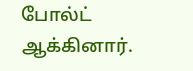போல்ட் ஆக்கினார்.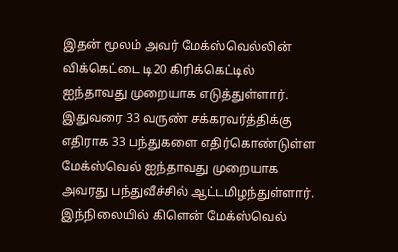இதன் மூலம் அவர் மேக்ஸ்வெல்லின் விக்கெட்டை டி20 கிரிக்கெட்டில் ஐந்தாவது முறையாக எடுத்துள்ளார். இதுவரை 33 வருண் சக்கரவர்த்திக்கு எதிராக 33 பந்துகளை எதிர்கொண்டுள்ள மேக்ஸ்வெல் ஐந்தாவது முறையாக அவரது பந்துவீச்சில் ஆட்டமிழந்துள்ளார்.
இந்நிலையில் கிளென் மேக்ஸ்வெல்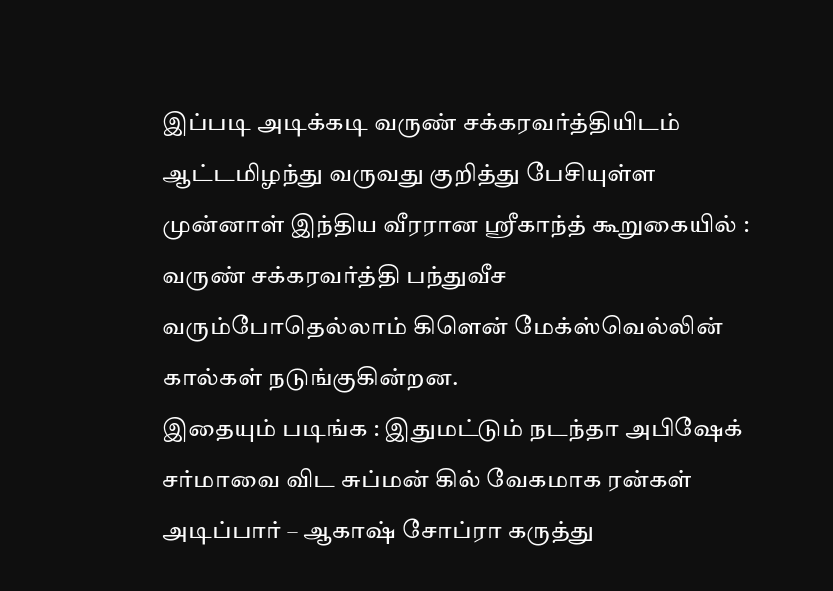இப்படி அடிக்கடி வருண் சக்கரவர்த்தியிடம் ஆட்டமிழந்து வருவது குறித்து பேசியுள்ள முன்னாள் இந்திய வீரரான ஸ்ரீகாந்த் கூறுகையில் : வருண் சக்கரவர்த்தி பந்துவீச வரும்போதெல்லாம் கிளென் மேக்ஸ்வெல்லின் கால்கள் நடுங்குகின்றன.
இதையும் படிங்க : இதுமட்டும் நடந்தா அபிஷேக் சர்மாவை விட சுப்மன் கில் வேகமாக ரன்கள் அடிப்பார் – ஆகாஷ் சோப்ரா கருத்து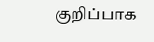குறிப்பாக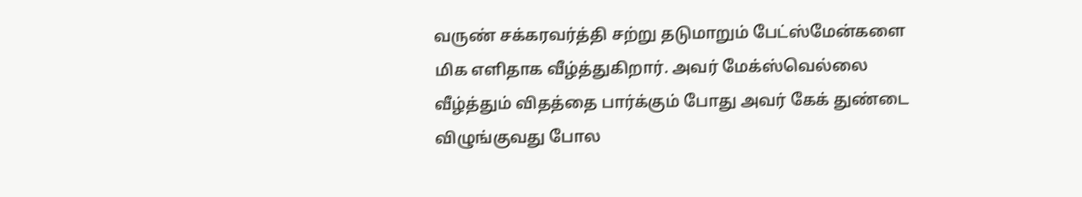வருண் சக்கரவர்த்தி சற்று தடுமாறும் பேட்ஸ்மேன்களை மிக எளிதாக வீழ்த்துகிறார். அவர் மேக்ஸ்வெல்லை வீழ்த்தும் விதத்தை பார்க்கும் போது அவர் கேக் துண்டை விழுங்குவது போல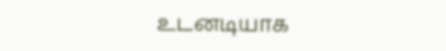உடனடியாக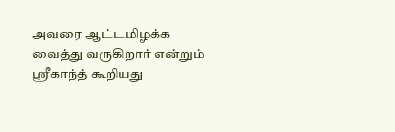அவரை ஆட்டமிழக்க வைத்து வருகிறார் என்றும் ஸ்ரீகாந்த் கூறியது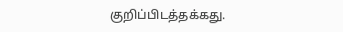குறிப்பிடத்தக்கது.